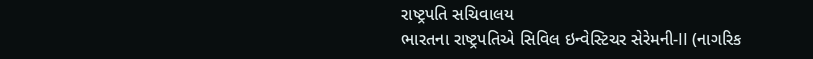રાષ્ટ્રપતિ સચિવાલય
ભારતના રાષ્ટ્રપતિએ સિવિલ ઇન્વેસ્ટિચર સેરેમની-II (નાગરિક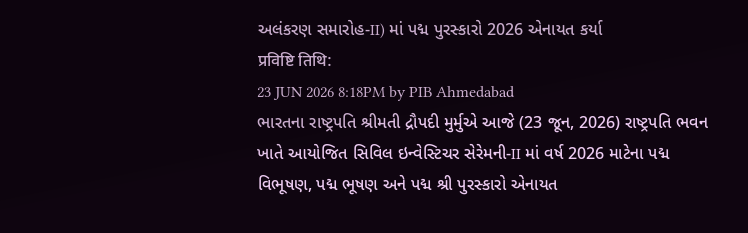અલંકરણ સમારોહ-II) માં પદ્મ પુરસ્કારો 2026 એનાયત કર્યા
प्रविष्टि तिथि:
23 JUN 2026 8:18PM by PIB Ahmedabad
ભારતના રાષ્ટ્રપતિ શ્રીમતી દ્રૌપદી મુર્મુએ આજે (23 જૂન, 2026) રાષ્ટ્રપતિ ભવન ખાતે આયોજિત સિવિલ ઇન્વેસ્ટિચર સેરેમની-II માં વર્ષ 2026 માટેના પદ્મ વિભૂષણ, પદ્મ ભૂષણ અને પદ્મ શ્રી પુરસ્કારો એનાયત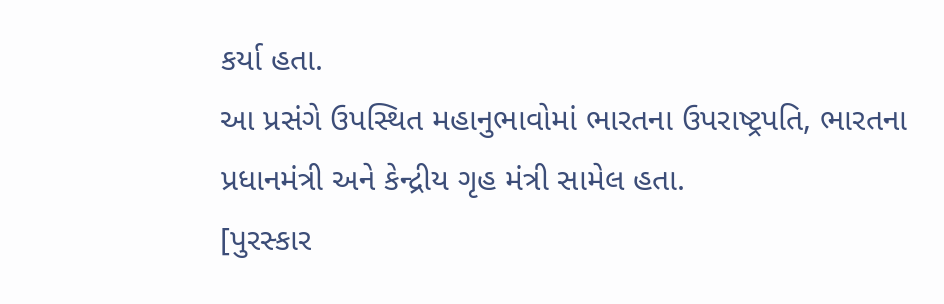કર્યા હતા.
આ પ્રસંગે ઉપસ્થિત મહાનુભાવોમાં ભારતના ઉપરાષ્ટ્રપતિ, ભારતના પ્રધાનમંત્રી અને કેન્દ્રીય ગૃહ મંત્રી સામેલ હતા.
[પુરસ્કાર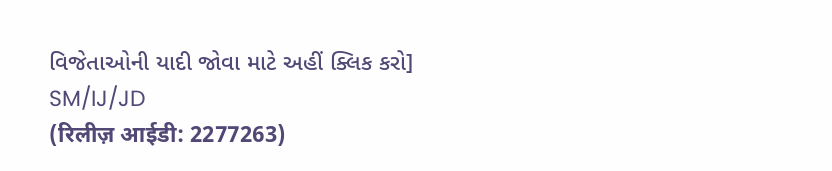વિજેતાઓની યાદી જોવા માટે અહીં ક્લિક કરો]
SM/IJ/JD
(रिलीज़ आईडी: 2277263)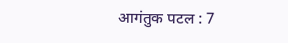आगंतुक पटल : 7